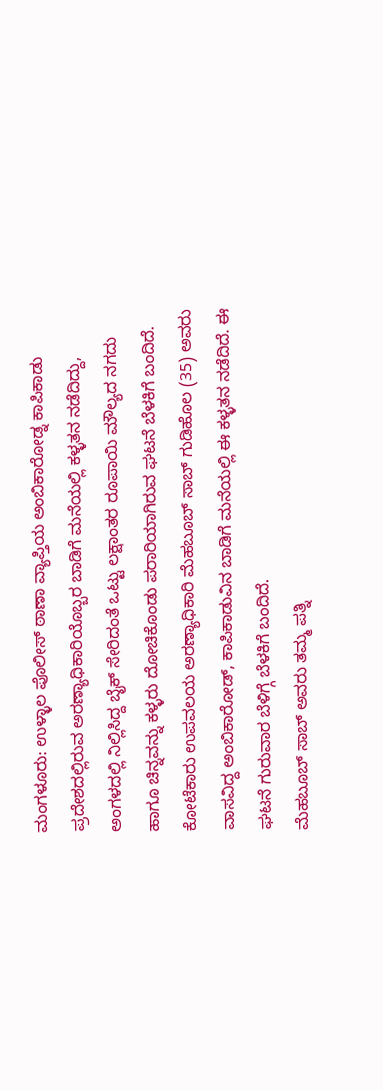ಮಂಗಳೂರು: ಉಳ್ಳಾಲ ಪೊಲೀಸ್ ಠಾಣಾ ವ್ಯಾಪ್ತಿಯ ಅಂಬಿಕಾರೋಡ್ನ ಕಾಪಿಕಾಡು ಪ್ರದೇಶದಲ್ಲಿರುವ ಅರಣ್ಯಾಧಿಕಾರಿಯೊಬ್ಬರ ಬಾಡಿಗೆ ಮನೆಯಲ್ಲಿ ಕಳ್ಳತನ ನಡೆದಿದ್ದು, ಅಂಗಳದಲ್ಲಿ ನಿಲ್ಲಿಸಿದ್ದ ಬೈಕ್ ಸೇರಿದಂತೆ ಒಟ್ಟು ಲಕ್ಷಾಂತರ ರೂಪಾಯಿ ಮೌಲ್ಯದ ನಗದು ಹಾಗೂ ಚಿನ್ನವನ್ನು ಕಳ್ಳರು ದೋಚಿಕೊಂಡು ಪರಾರಿಯಾಗಿರುವ ಘಟನೆ ಬೆಳಕಿಗೆ ಬಂದಿದೆ. ಕೋಟೆಕಾರು ಉಪವಲಯ ಅರಣ್ಯಾಧಿಕಾರಿ ಮೆಹಬೂಬ್ ಸಾಬ್ ಗುಡಿಹೊಲ (35) ಅವರು ವಾಸವಿದ್ದ ಅಂಬಿಕಾರೋಡ್, ಕಾಪಿಕಾಡುವಿನ ಬಾಡಿಗೆ ಮನೆಯಲ್ಲಿ ಈ ಕಳ್ಳತನ ನಡೆದಿದೆ. ಈ ಘಟನೆ ಗುರುವಾರ ಬೆಳಿಗ್ಗೆ ಬೆಳಕಿಗೆ ಬಂದಿದೆ.
ಮೆಹಬೂಬ್ ಸಾಬ್ ಅವರು ತಮ್ಮ ಪತ್ನಿ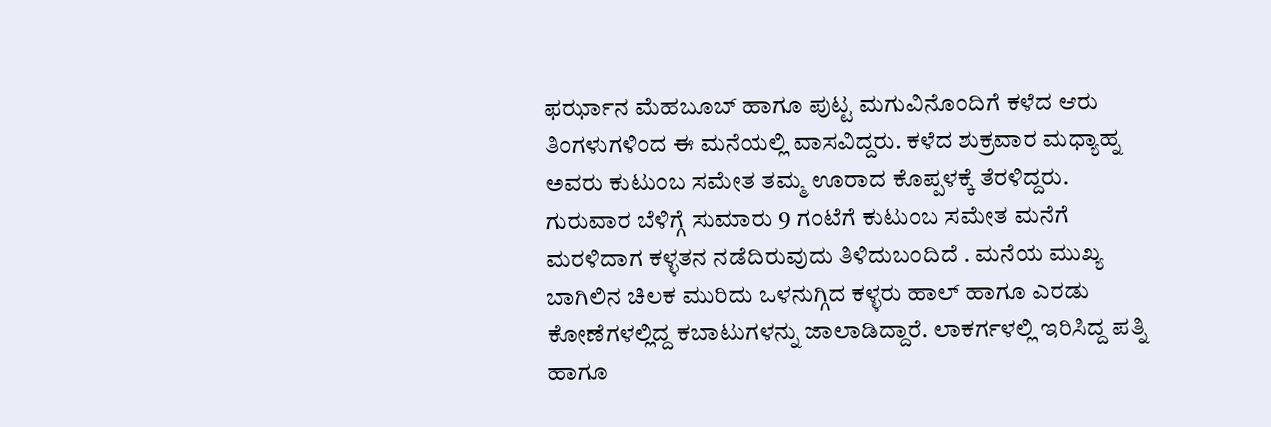ಫರ್ಝಾನ ಮೆಹಬೂಬ್ ಹಾಗೂ ಪುಟ್ಟ ಮಗುವಿನೊಂದಿಗೆ ಕಳೆದ ಆರು ತಿಂಗಳುಗಳಿಂದ ಈ ಮನೆಯಲ್ಲಿ ವಾಸವಿದ್ದರು. ಕಳೆದ ಶುಕ್ರವಾರ ಮಧ್ಯಾಹ್ನ ಅವರು ಕುಟುಂಬ ಸಮೇತ ತಮ್ಮ ಊರಾದ ಕೊಪ್ಪಳಕ್ಕೆ ತೆರಳಿದ್ದರು. ಗುರುವಾರ ಬೆಳಿಗ್ಗೆ ಸುಮಾರು 9 ಗಂಟೆಗೆ ಕುಟುಂಬ ಸಮೇತ ಮನೆಗೆ ಮರಳಿದಾಗ ಕಳ್ಳತನ ನಡೆದಿರುವುದು ತಿಳಿದುಬಂದಿದೆ . ಮನೆಯ ಮುಖ್ಯ ಬಾಗಿಲಿನ ಚಿಲಕ ಮುರಿದು ಒಳನುಗ್ಗಿದ ಕಳ್ಳರು ಹಾಲ್ ಹಾಗೂ ಎರಡು ಕೋಣೆಗಳಲ್ಲಿದ್ದ ಕಬಾಟುಗಳನ್ನು ಜಾಲಾಡಿದ್ದಾರೆ. ಲಾಕರ್ಗಳಲ್ಲಿ ಇರಿಸಿದ್ದ ಪತ್ನಿ ಹಾಗೂ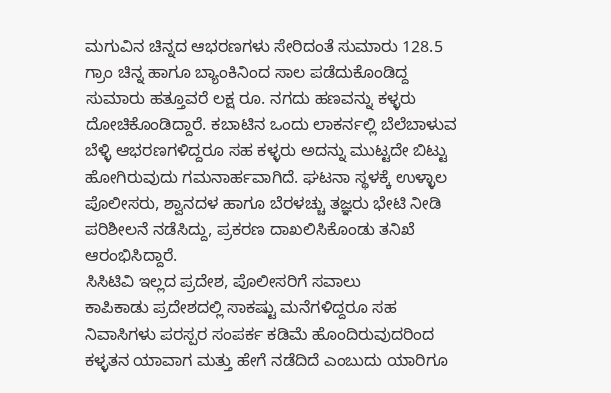ಮಗುವಿನ ಚಿನ್ನದ ಆಭರಣಗಳು ಸೇರಿದಂತೆ ಸುಮಾರು 128.5 ಗ್ರಾಂ ಚಿನ್ನ ಹಾಗೂ ಬ್ಯಾಂಕಿನಿಂದ ಸಾಲ ಪಡೆದುಕೊಂಡಿದ್ದ ಸುಮಾರು ಹತ್ತೂವರೆ ಲಕ್ಷ ರೂ. ನಗದು ಹಣವನ್ನು ಕಳ್ಳರು ದೋಚಿಕೊಂಡಿದ್ದಾರೆ. ಕಬಾಟಿನ ಒಂದು ಲಾಕರ್ನಲ್ಲಿ ಬೆಲೆಬಾಳುವ ಬೆಳ್ಳಿ ಆಭರಣಗಳಿದ್ದರೂ ಸಹ ಕಳ್ಳರು ಅದನ್ನು ಮುಟ್ಟದೇ ಬಿಟ್ಟು ಹೋಗಿರುವುದು ಗಮನಾರ್ಹವಾಗಿದೆ. ಘಟನಾ ಸ್ಥಳಕ್ಕೆ ಉಳ್ಳಾಲ ಪೊಲೀಸರು, ಶ್ವಾನದಳ ಹಾಗೂ ಬೆರಳಚ್ಚು ತಜ್ಞರು ಭೇಟಿ ನೀಡಿ ಪರಿಶೀಲನೆ ನಡೆಸಿದ್ದು, ಪ್ರಕರಣ ದಾಖಲಿಸಿಕೊಂಡು ತನಿಖೆ ಆರಂಭಿಸಿದ್ದಾರೆ.
ಸಿಸಿಟಿವಿ ಇಲ್ಲದ ಪ್ರದೇಶ, ಪೊಲೀಸರಿಗೆ ಸವಾಲು
ಕಾಪಿಕಾಡು ಪ್ರದೇಶದಲ್ಲಿ ಸಾಕಷ್ಟು ಮನೆಗಳಿದ್ದರೂ ಸಹ ನಿವಾಸಿಗಳು ಪರಸ್ಪರ ಸಂಪರ್ಕ ಕಡಿಮೆ ಹೊಂದಿರುವುದರಿಂದ ಕಳ್ಳತನ ಯಾವಾಗ ಮತ್ತು ಹೇಗೆ ನಡೆದಿದೆ ಎಂಬುದು ಯಾರಿಗೂ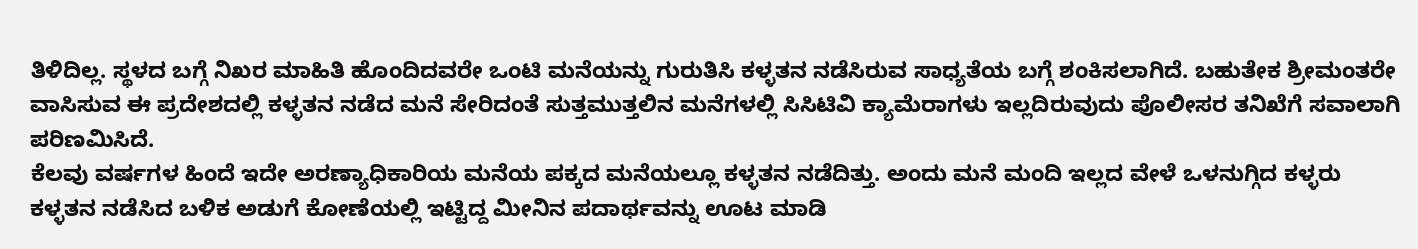ತಿಳಿದಿಲ್ಲ. ಸ್ಥಳದ ಬಗ್ಗೆ ನಿಖರ ಮಾಹಿತಿ ಹೊಂದಿದವರೇ ಒಂಟಿ ಮನೆಯನ್ನು ಗುರುತಿಸಿ ಕಳ್ಳತನ ನಡೆಸಿರುವ ಸಾಧ್ಯತೆಯ ಬಗ್ಗೆ ಶಂಕಿಸಲಾಗಿದೆ. ಬಹುತೇಕ ಶ್ರೀಮಂತರೇ ವಾಸಿಸುವ ಈ ಪ್ರದೇಶದಲ್ಲಿ ಕಳ್ಳತನ ನಡೆದ ಮನೆ ಸೇರಿದಂತೆ ಸುತ್ತಮುತ್ತಲಿನ ಮನೆಗಳಲ್ಲಿ ಸಿಸಿಟಿವಿ ಕ್ಯಾಮೆರಾಗಳು ಇಲ್ಲದಿರುವುದು ಪೊಲೀಸರ ತನಿಖೆಗೆ ಸವಾಲಾಗಿ ಪರಿಣಮಿಸಿದೆ.
ಕೆಲವು ವರ್ಷಗಳ ಹಿಂದೆ ಇದೇ ಅರಣ್ಯಾಧಿಕಾರಿಯ ಮನೆಯ ಪಕ್ಕದ ಮನೆಯಲ್ಲೂ ಕಳ್ಳತನ ನಡೆದಿತ್ತು. ಅಂದು ಮನೆ ಮಂದಿ ಇಲ್ಲದ ವೇಳೆ ಒಳನುಗ್ಗಿದ ಕಳ್ಳರು ಕಳ್ಳತನ ನಡೆಸಿದ ಬಳಿಕ ಅಡುಗೆ ಕೋಣೆಯಲ್ಲಿ ಇಟ್ಟಿದ್ದ ಮೀನಿನ ಪದಾರ್ಥವನ್ನು ಊಟ ಮಾಡಿ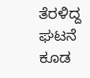ತೆರಳಿದ್ದ ಘಟನೆ ಕೂಡ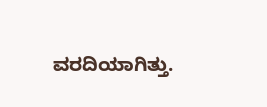ವರದಿಯಾಗಿತ್ತು.